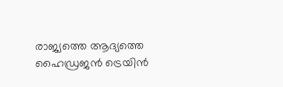രാജ്യത്തെ ആദ്യത്തെ ഹൈഡ്രജൻ ട്രെയിൻ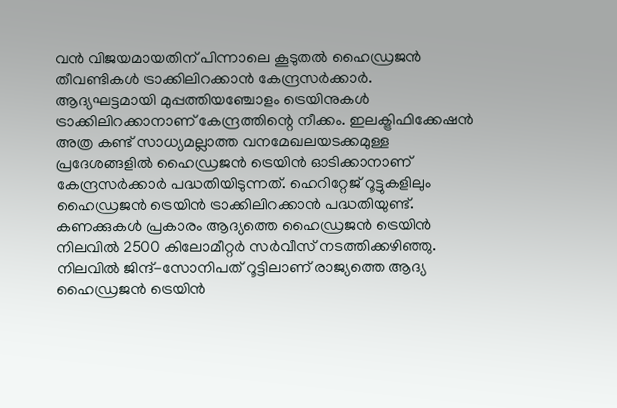വൻ വിജയമായതിന് പിന്നാലെ കൂടുതൽ ഹൈഡ്രജൻ തീവണ്ടികൾ ട്രാക്കിലിറക്കാൻ കേന്ദ്രസർക്കാർ. ആദ്യഘട്ടമായി മുപ്പത്തിയഞ്ചോളം ട്രെയിനുകൾ ട്രാക്കിലിറക്കാനാണ് കേന്ദ്രത്തിന്റെ നീക്കം. ഇലക്ട്രിഫിക്കേഷൻ അത്ര കണ്ട് സാധ്യമല്ലാത്ത വനമേഖലയടക്കമുള്ള പ്രദേശങ്ങളിൽ ഹൈഡ്രജൻ ട്രെയിൻ ഓടിക്കാനാണ് കേന്ദ്രസർക്കാർ പദ്ധതിയിടുന്നത്. ഹെറിറ്റേജ് റൂട്ടുകളിലും ഹൈഡ്രജൻ ട്രെയിൻ ട്രാക്കിലിറക്കാൻ പദ്ധതിയുണ്ട്. കണക്കുകൾ പ്രകാരം ആദ്യത്തെ ഹൈഡ്രജൻ ട്രെയിൻ നിലവിൽ 2500 കിലോമീറ്റർ സർവീസ് നടത്തിക്കഴിഞ്ഞു.
നിലവിൽ ജിന്ദ്-സോനിപത് റൂട്ടിലാണ് രാജ്യത്തെ ആദ്യ ഹൈഡ്രജൻ ട്രെയിൻ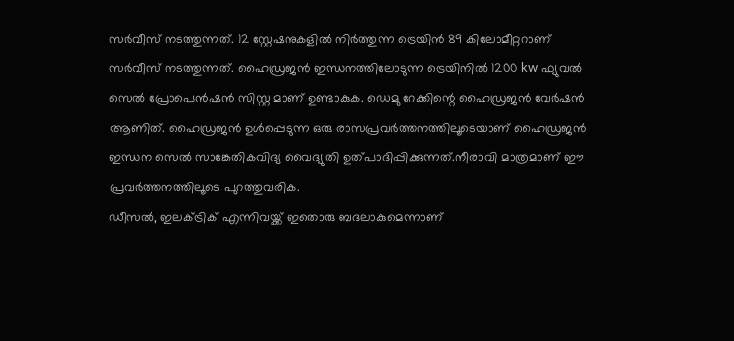സർവീസ് നടത്തുന്നത്. 12 സ്റ്റേഷനുകളിൽ നിർത്തുന്ന ട്രെയിൻ 89 കിലോമീറ്ററാണ് സർവീസ് നടത്തുന്നത്. ഹൈഡ്രജൻ ഇന്ധനത്തിലോടുന്ന ട്രെയിനിൽ 1200 kw ഫ്യുവൽ സെൽ പ്രോപെൻഷൻ സിസ്റ്റ മാണ് ഉണ്ടാകുക. ഡെമു റേക്കിന്റെ ഹൈഡ്രജൻ വേർഷൻ ആണിത്. ഹൈഡ്രജൻ ഉൾപ്പെടുന്ന ഒരു രാസപ്രവർത്തനത്തിലൂടെയാണ് ഹൈഡ്രജൻ ഇന്ധന സെൽ സാങ്കേതികവിദ്യ വൈദ്യുതി ഉത്പാദിപ്പിക്കുന്നത്.നീരാവി മാത്രമാണ് ഈ പ്രവർത്തനത്തിലൂടെ പുറത്തുവരിക.
ഡീസൽ, ഇലക്ട്രിക് എന്നിവയ്ക്ക് ഇതൊരു ബദലാകുമെന്നാണ്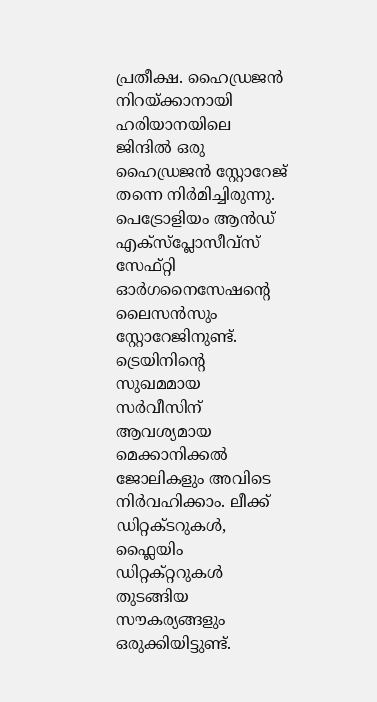പ്രതീക്ഷ. ഹൈഡ്രജൻ നിറയ്ക്കാനായി ഹരിയാനയിലെ ജിന്ദിൽ ഒരു ഹൈഡ്രജൻ സ്റ്റോറേജ് തന്നെ നിർമിച്ചിരുന്നു. പെട്രോളിയം ആൻഡ് എക്സ്പ്ലോസീവ്സ് സേഫ്റ്റി ഓർഗനൈസേഷന്റെ ലൈസൻസും സ്റ്റോറേജിനുണ്ട്. ട്രെയിനിന്റെ സുഖമമായ സർവീസിന് ആവശ്യമായ മെക്കാനിക്കൽ ജോലികളും അവിടെ നിർവഹിക്കാം. ലീക്ക് ഡിറ്റക്ടറുകൾ, ഫ്ലൈയിം ഡിറ്റക്റ്ററുകൾ തുടങ്ങിയ സൗകര്യങ്ങളും ഒരുക്കിയിട്ടുണ്ട്.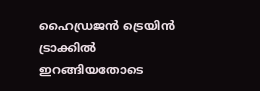ഹൈഡ്രജൻ ട്രെയിൻ ട്രാക്കിൽ ഇറങ്ങിയതോടെ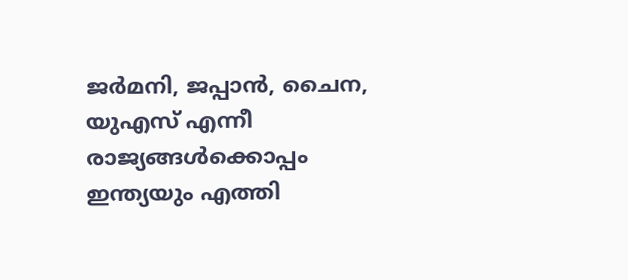ജർമനി, ജപ്പാൻ, ചൈന, യുഎസ് എന്നീ രാജ്യങ്ങൾക്കൊപ്പം ഇന്ത്യയും എത്തി